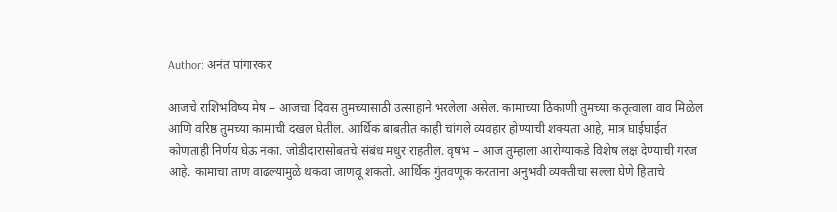Author: अनंत पांगारकर

आजचे राशिभविष्य मेष – आजचा दिवस तुमच्यासाठी उत्साहाने भरलेला असेल. कामाच्या ठिकाणी तुमच्या कतृत्वाला वाव मिळेल आणि वरिष्ठ तुमच्या कामाची दखल घेतील. आर्थिक बाबतीत काही चांगले व्यवहार होण्याची शक्यता आहे, मात्र घाईघाईत कोणताही निर्णय घेऊ नका. जोडीदारासोबतचे संबंध मधुर राहतील. वृषभ – आज तुम्हाला आरोग्याकडे विशेष लक्ष देण्याची गरज आहे. कामाचा ताण वाढल्यामुळे थकवा जाणवू शकतो. आर्थिक गुंतवणूक करताना अनुभवी व्यक्तीचा सल्ला घेणे हिताचे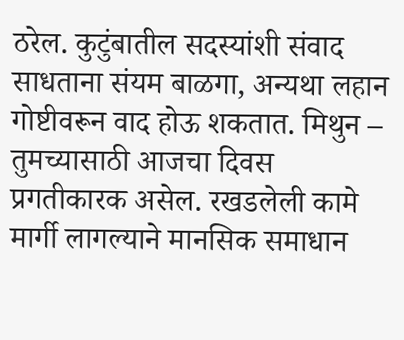ठरेल. कुटुंबातील सदस्यांशी संवाद साधताना संयम बाळगा, अन्यथा लहान गोष्टीवरून वाद होऊ शकतात. मिथुन – तुमच्यासाठी आजचा दिवस प्रगतीकारक असेल. रखडलेली कामे मार्गी लागल्याने मानसिक समाधान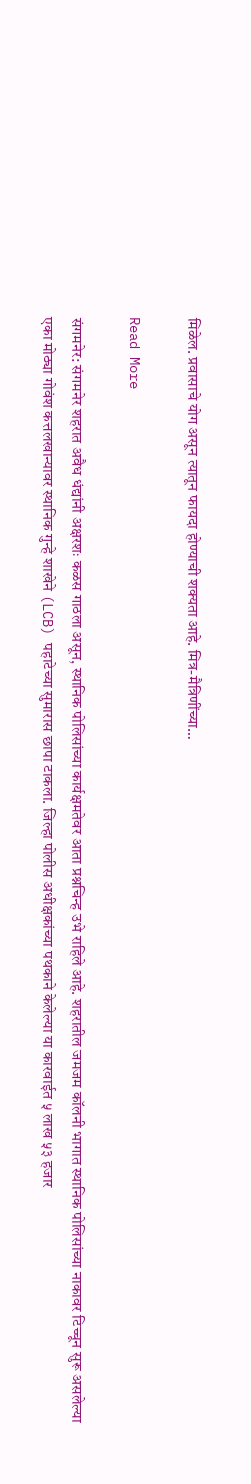मिळेल. प्रवासाचे योग असून त्यातून फायदा होण्याची शक्यता आहे. मित्र-मैत्रिणींच्या…

Read More

संगमनेर: संगमनेर शहरात अवैध धंद्यांनी अक्षरशः कळस गाठला असून, स्थानिक पोलिसांच्या कार्यक्षमतेवर आता प्रश्नचिन्ह उभे राहिले आहे. शहरातील जमजम कॉलनी भागात स्थानिक पोलिसांच्या नाकावर टिच्चून सुरू असलेल्या एका मोठ्या गोवंश कत्तलखान्यावर स्थानिक गुन्हे शाखेने (LCB) पहाटेच्या सुमारास छापा टाकला. जिल्हा पोलीस अधीक्षकांच्या पथकाने केलेल्या या कारवाईत ५ लाख ५३ हजार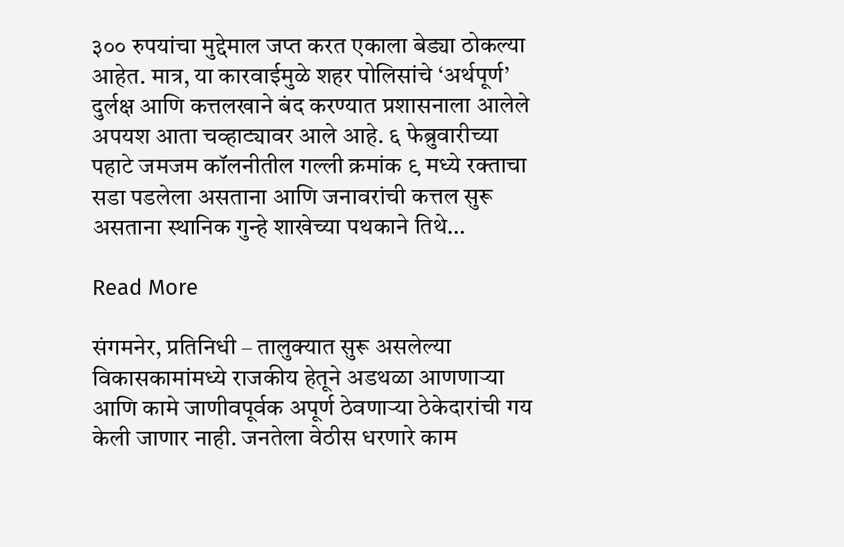३०० रुपयांचा मुद्देमाल जप्त करत एकाला बेड्या ठोकल्या आहेत. मात्र, या कारवाईमुळे शहर पोलिसांचे ‘अर्थपूर्ण’ दुर्लक्ष आणि कत्तलखाने बंद करण्यात प्रशासनाला आलेले अपयश आता चव्हाट्यावर आले आहे. ६ फेब्रुवारीच्या पहाटे जमजम कॉलनीतील गल्ली क्रमांक ९ मध्ये रक्ताचा सडा पडलेला असताना आणि जनावरांची कत्तल सुरू असताना स्थानिक गुन्हे शाखेच्या पथकाने तिथे…

Read More

संगमनेर, प्रतिनिधी – तालुक्यात सुरू असलेल्या विकासकामांमध्ये राजकीय हेतूने अडथळा आणणाऱ्या आणि कामे जाणीवपूर्वक अपूर्ण ठेवणाऱ्या ठेकेदारांची गय केली जाणार नाही. जनतेला वेठीस धरणारे काम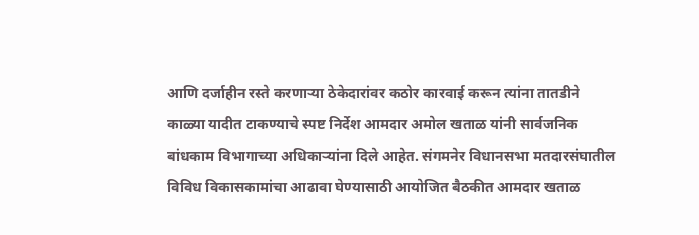आणि दर्जाहीन रस्ते करणाऱ्या ठेकेदारांवर कठोर कारवाई करून त्यांना तातडीने काळ्या यादीत टाकण्याचे स्पष्ट निर्देश आमदार अमोल खताळ यांनी सार्वजनिक बांधकाम विभागाच्या अधिकाऱ्यांना दिले आहेत. संगमनेर विधानसभा मतदारसंघातील विविध विकासकामांचा आढावा घेण्यासाठी आयोजित बैठकीत आमदार खताळ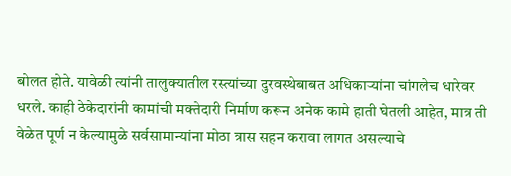बोलत होते. यावेळी त्यांनी तालुक्यातील रस्त्यांच्या दुरवस्थेबाबत अधिकाऱ्यांना चांगलेच धारेवर धरले. काही ठेकेदारांनी कामांची मक्तेदारी निर्माण करून अनेक कामे हाती घेतली आहेत, मात्र ती वेळेत पूर्ण न केल्यामुळे सर्वसामान्यांना मोठा त्रास सहन करावा लागत असल्याचे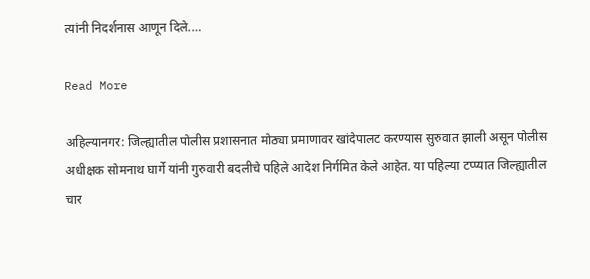त्यांनी निदर्शनास आणून दिले.…

Read More

अहिल्यानगर: जिल्ह्यातील पोलीस प्रशासनात मोठ्या प्रमाणावर खांदेपालट करण्यास सुरुवात झाली असून पोलीस अधीक्षक सोमनाथ घार्गे यांनी गुरुवारी बदलीचे पहिले आदेश निर्गमित केले आहेत. या पहिल्या टप्प्यात जिल्ह्यातील चार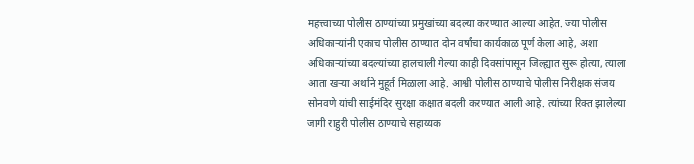महत्त्वाच्या पोलीस ठाण्यांच्या प्रमुखांच्या बदल्या करण्यात आल्या आहेत. ज्या पोलीस अधिकाऱ्यांनी एकाच पोलीस ठाण्यात दोन वर्षांचा कार्यकाळ पूर्ण केला आहे, अशा अधिकाऱ्यांच्या बदल्यांच्या हालचाली गेल्या काही दिवसांपासून जिल्ह्यात सुरू होत्या, त्याला आता खऱ्या अर्थाने मुहूर्त मिळाला आहे. आश्वी पोलीस ठाण्याचे पोलीस निरीक्षक संजय सोनवणे यांची साईमंदिर सुरक्षा कक्षात बदली करण्यात आली आहे. त्यांच्या रिक्त झालेल्या जागी राहुरी पोलीस ठाण्याचे सहाय्यक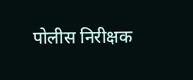पोलीस निरीक्षक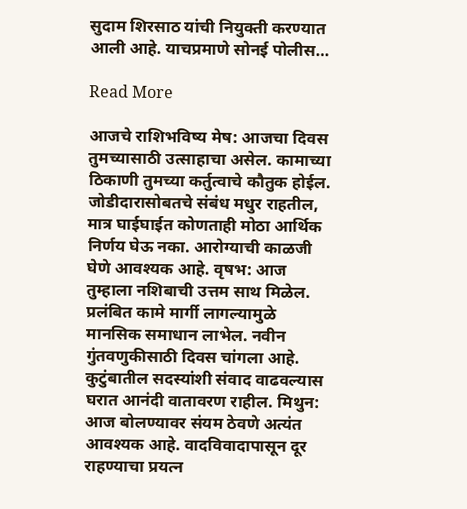सुदाम शिरसाठ यांची नियुक्ती करण्यात आली आहे. याचप्रमाणे सोनई पोलीस…

Read More

आजचे राशिभविष्य मेष: आजचा दिवस तुमच्यासाठी उत्साहाचा असेल. कामाच्या ठिकाणी तुमच्या कर्तुत्वाचे कौतुक होईल. जोडीदारासोबतचे संबंध मधुर राहतील, मात्र घाईघाईत कोणताही मोठा आर्थिक निर्णय घेऊ नका. आरोग्याची काळजी घेणे आवश्यक आहे. वृषभ: आज तुम्हाला नशिबाची उत्तम साथ मिळेल. प्रलंबित कामे मार्गी लागल्यामुळे मानसिक समाधान लाभेल. नवीन गुंतवणुकीसाठी दिवस चांगला आहे. कुटुंबातील सदस्यांशी संवाद वाढवल्यास घरात आनंदी वातावरण राहील. मिथुन: आज बोलण्यावर संयम ठेवणे अत्यंत आवश्यक आहे. वादविवादापासून दूर राहण्याचा प्रयत्न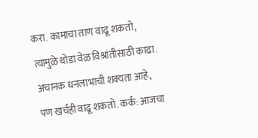करा. कामाचा ताण वाढू शकतो, त्यामुळे थोडा वेळ विश्रांतीसाठी काढा. अचानक धनलाभाची शक्यता आहे, पण खर्चही वाढू शकतो. कर्क: आजचा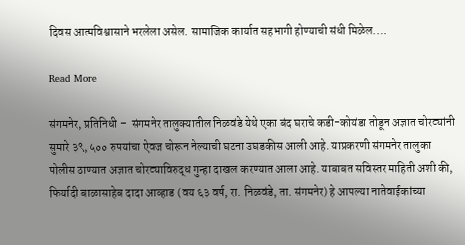दिवस आत्मविश्वासाने भरलेला असेल. सामाजिक कार्यात सहभागी होण्याची संधी मिळेल.…

Read More

संगमनेर, प्रतिनिधी –  संगमनेर तालुक्यातील निळवंडे येथे एका बंद घराचे कडी-कोयंडा तोडून अज्ञात चोरट्यांनी सुमारे ३९,५०० रुपयांचा ऐवज चोरून नेल्याची घटना उघडकीस आली आहे. याप्रकरणी संगमनेर तालुका पोलीस ठाण्यात अज्ञात चोरट्याविरुद्ध गुन्हा दाखल करण्यात आला आहे. याबाबत सविस्तर माहिती अशी की, फिर्यादी बाळासाहेब दादा आव्हाड (वय ६३ वर्ष, रा. निळवंडे, ता. संगमनेर) हे आपल्या नातेवाईकांच्या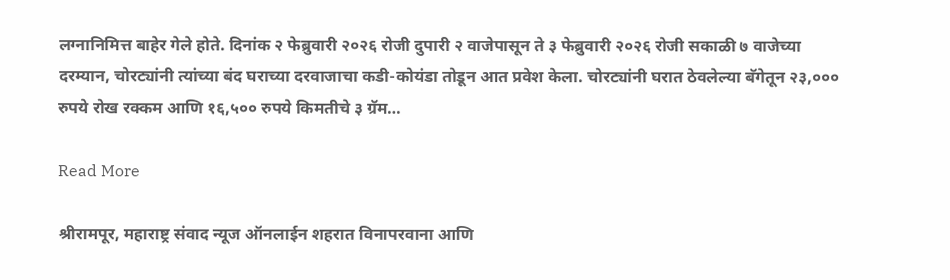लग्नानिमित्त बाहेर गेले होते. दिनांक २ फेब्रुवारी २०२६ रोजी दुपारी २ वाजेपासून ते ३ फेब्रुवारी २०२६ रोजी सकाळी ७ वाजेच्या दरम्यान, चोरट्यांनी त्यांच्या बंद घराच्या दरवाजाचा कडी-कोयंडा तोडून आत प्रवेश केला. चोरट्यांनी घरात ठेवलेल्या बॅगेतून २३,००० रुपये रोख रक्कम आणि १६,५०० रुपये किमतीचे ३ ग्रॅम…

Read More

श्रीरामपूर, महाराष्ट्र संवाद न्यूज ऑनलाईन शहरात विनापरवाना आणि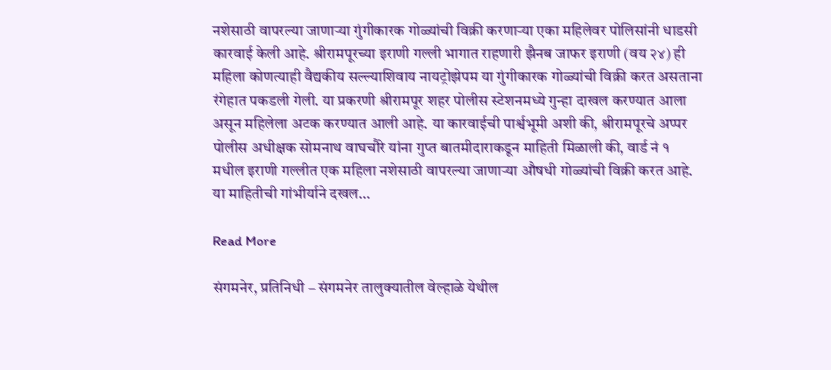नशेसाठी वापरल्या जाणाऱ्या गुंगीकारक गोळ्यांची विक्री करणाऱ्या एका महिलेवर पोलिसांनी धाडसी कारवाई केली आहे. श्रीरामपूरच्या इराणी गल्ली भागात राहणारी झैनब जाफर इराणी (वय २४) ही महिला कोणत्याही वैद्यकीय सल्ल्याशिवाय नायट्रोझेपम या गुंगीकारक गोळ्यांची विक्री करत असताना रंगेहात पकडली गेली. या प्रकरणी श्रीरामपूर शहर पोलीस स्टेशनमध्ये गुन्हा दाखल करण्यात आला असून महिलेला अटक करण्यात आली आहे. या कारवाईची पार्श्वभूमी अशी की, श्रीरामपूरचे अप्पर पोलीस अधीक्षक सोमनाथ वाघचौरे यांना गुप्त बातमीदाराकडून माहिती मिळाली की, वार्ड नं १ मधील इराणी गल्लीत एक महिला नशेसाठी वापरल्या जाणाऱ्या औषधी गोळ्यांची विक्री करत आहे. या माहितीची गांभीर्याने दखल…

Read More

संगमनेर, प्रतिनिधी – संगमनेर तालुक्यातील वेल्हाळे येथील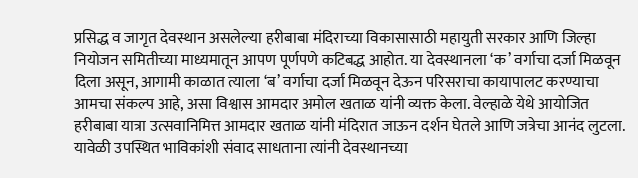प्रसिद्ध व जागृत देवस्थान असलेल्या हरीबाबा मंदिराच्या विकासासाठी महायुती सरकार आणि जिल्हा नियोजन समितीच्या माध्यमातून आपण पूर्णपणे कटिबद्ध आहोत. या देवस्थानला ‘क’ वर्गाचा दर्जा मिळवून दिला असून, आगामी काळात त्याला ‘ब’ वर्गाचा दर्जा मिळवून देऊन परिसराचा कायापालट करण्याचा आमचा संकल्प आहे, असा विश्वास आमदार अमोल खताळ यांनी व्यक्त केला. वेल्हाळे येथे आयोजित हरीबाबा यात्रा उत्सवानिमित्त आमदार खताळ यांनी मंदिरात जाऊन दर्शन घेतले आणि जत्रेचा आनंद लुटला. यावेळी उपस्थित भाविकांशी संवाद साधताना त्यांनी देवस्थानच्या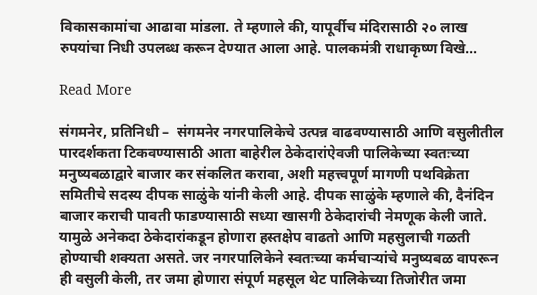विकासकामांचा आढावा मांडला. ते म्हणाले की, यापूर्वीच मंदिरासाठी २० लाख रुपयांचा निधी उपलब्ध करून देण्यात आला आहे. पालकमंत्री राधाकृष्ण विखे…

Read More

संगमनेर, प्रतिनिधी –  संगमनेर नगरपालिकेचे उत्पन्न वाढवण्यासाठी आणि वसुलीतील पारदर्शकता टिकवण्यासाठी आता बाहेरील ठेकेदारांऐवजी पालिकेच्या स्वतःच्या मनुष्यबळाद्वारे बाजार कर संकलित करावा, अशी महत्त्वपूर्ण मागणी पथविक्रेता समितीचे सदस्य दीपक साळुंके यांनी केली आहे. दीपक साळुंके म्हणाले की, दैनंदिन बाजार कराची पावती फाडण्यासाठी सध्या खासगी ठेकेदारांची नेमणूक केली जाते. यामुळे अनेकदा ठेकेदारांकडून होणारा हस्तक्षेप वाढतो आणि महसुलाची गळती होण्याची शक्यता असते. जर नगरपालिकेने स्वतःच्या कर्मचाऱ्यांचे मनुष्यबळ वापरून ही वसुली केली, तर जमा होणारा संपूर्ण महसूल थेट पालिकेच्या तिजोरीत जमा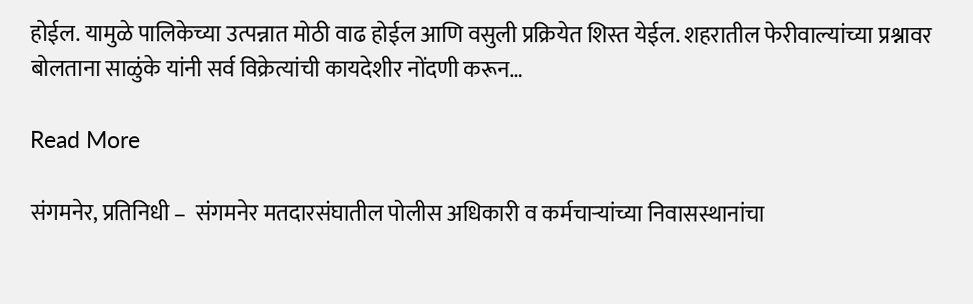होईल. यामुळे पालिकेच्या उत्पन्नात मोठी वाढ होईल आणि वसुली प्रक्रियेत शिस्त येईल. शहरातील फेरीवाल्यांच्या प्रश्नावर बोलताना साळुंके यांनी सर्व विक्रेत्यांची कायदेशीर नोंदणी करून…

Read More

संगमनेर, प्रतिनिधी –  संगमनेर मतदारसंघातील पोलीस अधिकारी व कर्मचाऱ्यांच्या निवासस्थानांचा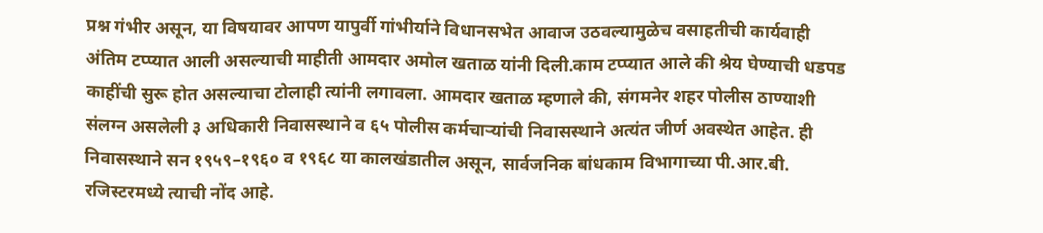प्रश्न गंभीर असून, या विषयावर आपण यापुर्वी गांभीर्याने विधानसभेत आवाज उठवल्यामुळेच वसाहतीची कार्यवाही अंतिम टप्प्यात आली असल्याची माहीती आमदार अमोल खताळ यांनी दिली.काम टप्प्यात आले की श्रेय घेण्याची धडपड काहींची सुरू होत असल्याचा टोलाही त्यांनी लगावला. आमदार खताळ म्हणाले की, संगमनेर शहर पोलीस ठाण्याशी संलग्न असलेली ३ अधिकारी निवासस्थाने व ६५ पोलीस कर्मचाऱ्यांची निवासस्थाने अत्यंत जीर्ण अवस्थेत आहेत. ही निवासस्थाने सन १९५९–१९६० व १९६८ या कालखंडातील असून, सार्वजनिक बांधकाम विभागाच्या पी.आर.बी. रजिस्टरमध्ये त्याची नोंद आहे.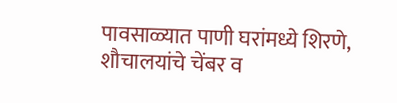पावसाळ्यात पाणी घरांमध्ये शिरणे, शौचालयांचे चेंबर व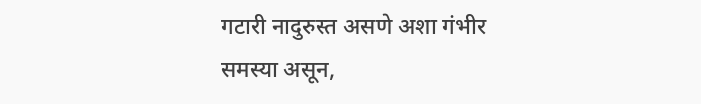गटारी नादुरुस्त असणे अशा गंभीर समस्या असून,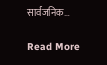सार्वजनिक…

Read More